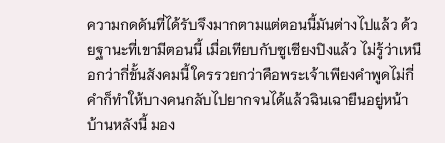ความกดดันที่ได้รับจึงมากตามแต่ตอนนี้มันต่างไปแล้ว ด้วยฐานะที่เขามีตอนนี้ เมื่อเทียบกับซูเซียงปิงแล้ว ไม่รู้ว่าเหนือกว่ากี่ขั้นสังคมนี้ ใครรวยกว่าคือพระเจ้าเพียงคำพูดไม่กี่คำก็ทำให้บางคนกลับไปยากจนได้แล้วฉินเฉายืนอยู่หน้าบ้านหลังนี้ มอง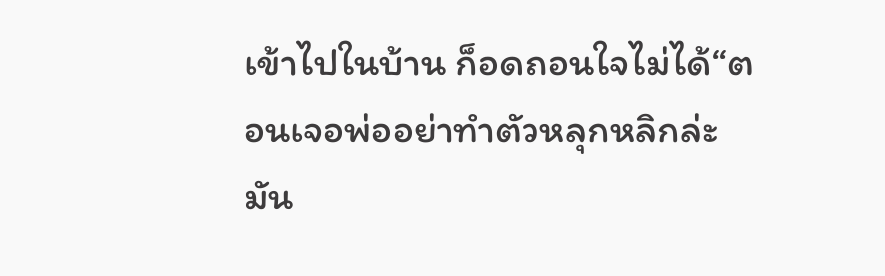เข้าไปในบ้าน ก็อดถอนใจไม่ได้“ตอนเจอพ่ออย่าทำตัวหลุกหลิกล่ะ มัน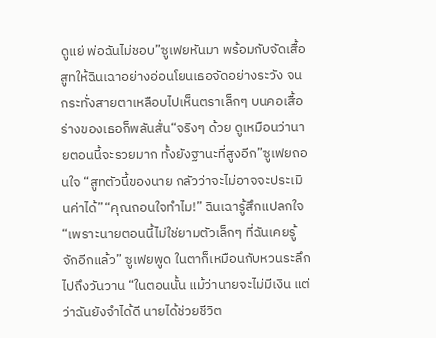ดูแย่ พ่อฉันไม่ชอบ”ซูเฟยหันมา พร้อมกับจัดเสื้อสูทให้ฉินเฉาอย่างอ่อนโยนเธอจัดอย่างระวัง จนกระทั่งสายตาเหลือบไปเห็นตราเล็กๆ บนคอเสื้อ ร่างของเธอก็พลันสั่น“จริงๆ ด้วย ดูเหมือนว่านายตอนนี้จะรวยมาก ทั้งยังฐานะที่สูงอีก”ซูเฟยถอนใจ “สูทตัวนี้ของนาย กลัวว่าจะไม่อาจจะประเมินค่าได้”“คุณถอนใจทำไม!” ฉินเฉารู้สึกแปลกใจ“เพราะนายตอนนี้ไม่ใช่ยามตัวเล็กๆ ที่ฉันเคยรู้จักอีกแล้ว” ซูเฟยพูด ในตาก็เหมือนกับหวนระลึกไปถึงวันวาน “ในตอนนั้น แม้ว่านายจะไม่มีเงิน แต่ว่าฉันยังจำได้ดี นายได้ช่วยชีวิต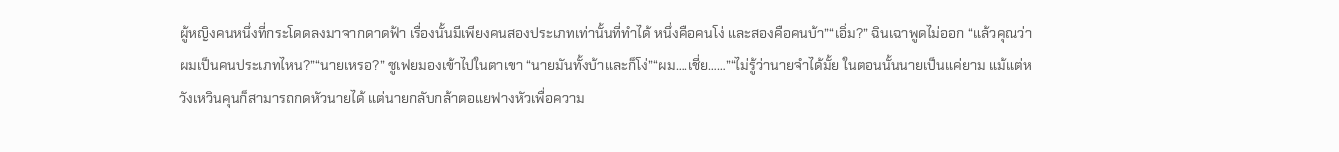ผู้หญิงคนหนึ่งที่กระโดดลงมาจากดาดฟ้า เรื่องนั้นมีเพียงคนสองประเภทเท่านั้นที่ทำได้ หนึ่งคือคนโง่ และสองคือคนบ้า”“เอิ่ม?” ฉินเฉาพูดไม่ออก “แล้วคุณว่าผมเป็นคนประเภทไหน?”“นายเหรอ?” ซูเฟยมองเข้าไปในตาเขา “นายมันทั้งบ้าและก็โง่”“ผม….เชี่ย……”“ไม่รู้ว่านายจำได้มั้ย ในตอนนั้นนายเป็นแค่ยาม แม้แต่หวังเหวินคุนก็สามารถกดหัวนายได้ แต่นายกลับกล้าตอแยฟางหัวเพื่อความ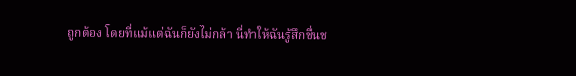ถูกต้อง โดยที่แม้แต่ฉันก็ยังไม่กล้า นี่ทำให้ฉันรู้สึกชื่นช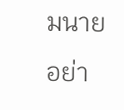มนายอย่า